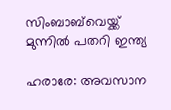സിംബാബ്‌വെയ്ക്ക് മുന്നില്‍ പതറി ഇന്ത്യ

ഹരാരേ: അവസാന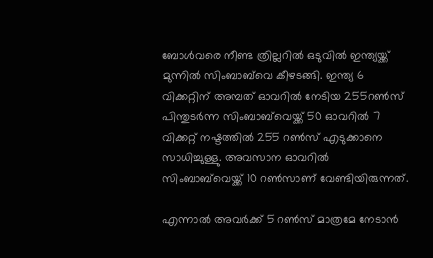ബോള്‍വരെ നീണ്ട ത്രില്ലറില്‍ ഒടുവില്‍ ഇന്ത്യയ്ക്ക് മുന്നില്‍ സിംബാബ്‌വെ കീഴടങ്ങി. ഇന്ത്യ 6 വിക്കറ്റിന് അമ്പത് ഓവറില്‍ നേടിയ 255റണ്‍സ് പിന്തുടര്‍ന്ന സിംബാബ്‌വെയ്ക്ക് 50 ഓവറില്‍ 7 വിക്കറ്റ് നഷ്ടത്തില്‍ 255 റണ്‍സ് എടുക്കാനെ സാധിച്ചുള്ളു. അവസാന ഓവറില്‍ സിംബാബ്‌വെയ്ക്ക് 10 റണ്‍സാണ് വേണ്ടിയിരുന്നത്.

എന്നാല്‍ അവര്‍ക്ക് 5 റണ്‍സ് മാത്രമേ നേടാന്‍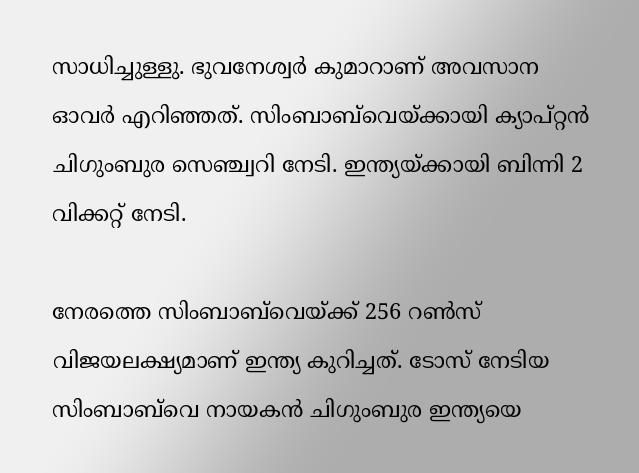സാധിച്ചുള്ളു. ഭുവനേശ്വര്‍ കുമാറാണ് അവസാന ഓവര്‍ എറിഞ്ഞത്. സിംബാബ്‌വെയ്ക്കായി ക്യാപ്റ്റന്‍ ചിഗുംബുര സെഞ്ച്വറി നേടി. ഇന്ത്യയ്ക്കായി ബിന്നി 2 വിക്കറ്റ് നേടി.

നേരത്തെ സിംബാബ്‌വെയ്ക്ക് 256 റണ്‍സ് വിജയലക്ഷ്യമാണ് ഇന്ത്യ കുറിച്ചത്. ടോസ് നേടിയ സിംബാബ്‌വെ നായകന്‍ ചിഗുംബുര ഇന്ത്യയെ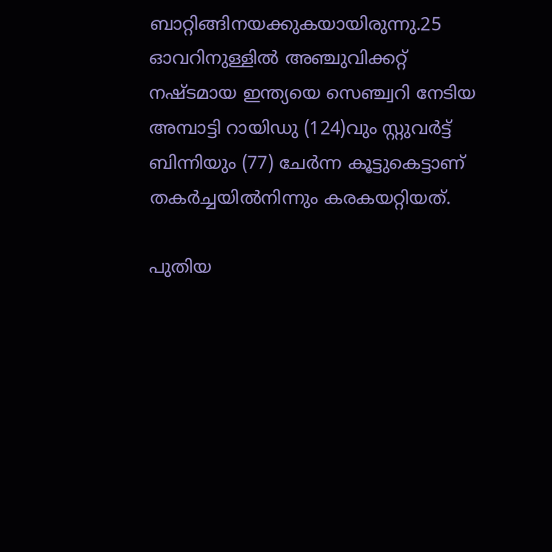ബാറ്റിങ്ങിനയക്കുകയായിരുന്നു.25 ഓവറിനുള്ളില്‍ അഞ്ചുവിക്കറ്റ് നഷ്ടമായ ഇന്ത്യയെ സെഞ്ച്വറി നേടിയ അമ്പാട്ടി റായിഡു (124)വും സ്റ്റുവര്‍ട്ട് ബിന്നിയും (77) ചേര്‍ന്ന കൂട്ടുകെട്ടാണ് തകര്‍ച്ചയില്‍നിന്നും കരകയറ്റിയത്.

പുതിയ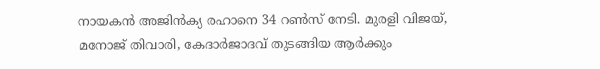നായകന്‍ അജിന്‍ക്യ രഹാനെ 34 റണ്‍സ് നേടി. മുരളി വിജയ്, മനോജ് തിവാരി, കേദാര്‍ജാദവ് തുടങ്ങിയ ആര്‍ക്കും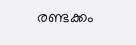രണ്ടക്കം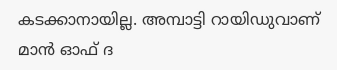കടക്കാനായില്ല. അമ്പാട്ടി റായിഡുവാണ് മാന്‍ ഓഫ് ദ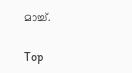മാച്ച്.

Top